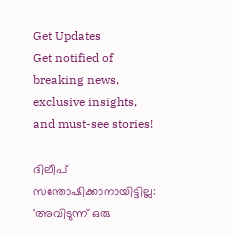Get Updates
Get notified of breaking news, exclusive insights, and must-see stories!

ദിലീപ് സന്തോഷിക്കാനായിട്ടില്ല: 'അവിടുന്ന് ഒരു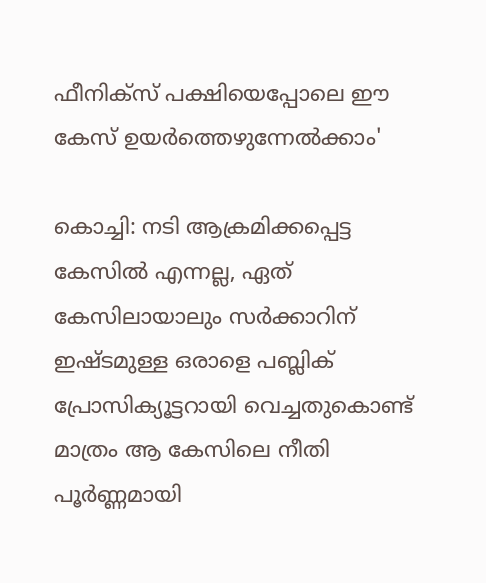ഫീനിക്സ് പക്ഷിയെപ്പോലെ ഈ കേസ് ഉയർത്തെഴുന്നേല്‍ക്കാം'

കൊച്ചി: നടി ആക്രമിക്കപ്പെട്ട കേസില്‍ എന്നല്ല, ഏത് കേസിലായാലും സർക്കാറിന് ഇഷ്ടമുള്ള ഒരാളെ പബ്ലിക് പ്രോസിക്യൂട്ടറായി വെച്ചതുകൊണ്ട് മാത്രം ആ കേസിലെ നീതി പൂർണ്ണമായി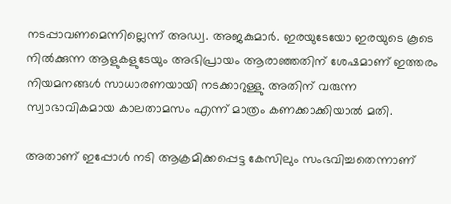നടപ്പാവണമെന്നില്ലെന്ന് അഡ്വ. അജകുമാർ. ഇരയുടേയോ ഇരയുടെ കൂടെ നില്‍ക്കുന്ന ആളുകളുടേയും അഭിപ്രായം ആരാഞ്ഞതിന് ശേഷമാണ് ഇത്തരം നിയമനങ്ങള്‍ സാധാരണയായി നടക്കാറുള്ളു. അതിന് വരുന്ന സ്വാഭാവികമായ കാലതാമസം എന്ന് മാത്രം കണക്കാക്കിയാല്‍ മതി.

അതാണ് ഇപ്പോള്‍ നടി ആക്രമിക്കപ്പെട്ട കേസിലും സംഭവിച്ചതെന്നാണ്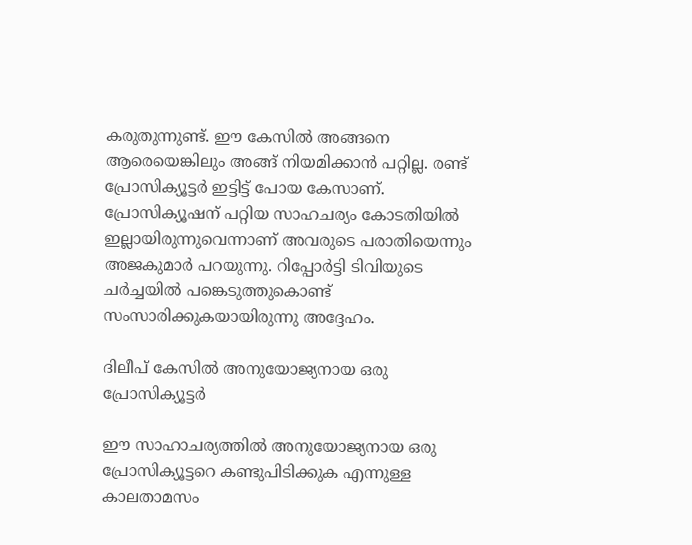കരുതുന്നുണ്ട്. ഈ കേസില്‍ അങ്ങനെ ആരെയെങ്കിലും അങ്ങ് നിയമിക്കാന്‍ പറ്റില്ല. രണ്ട് പ്രോസിക്യൂട്ടർ ഇട്ടിട്ട് പോയ കേസാണ്. പ്രോസിക്യൂഷന് പറ്റിയ സാഹചര്യം കോടതിയില്‍ ഇല്ലായിരുന്നുവെന്നാണ് അവരുടെ പരാതിയെന്നും അജകുമാർ പറയുന്നു. റിപ്പോർട്ടി ടിവിയുടെ ചർച്ചയില്‍ പങ്കെടുത്തുകൊണ്ട് സംസാരിക്കുകയായിരുന്നു അദ്ദേഹം.

ദിലീപ് കേസില്‍ അനുയോജ്യനായ ഒരു പ്രോസിക്യൂട്ടർ

ഈ സാഹാചര്യത്തില്‍ അനുയോജ്യനായ ഒരു പ്രോസിക്യൂട്ടറെ കണ്ടുപിടിക്കുക എന്നുള്ള കാലതാമസം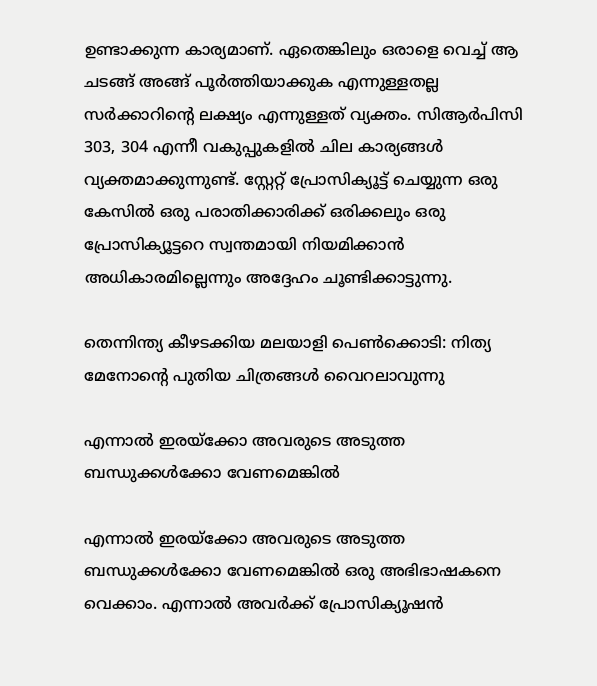ഉണ്ടാക്കുന്ന കാര്യമാണ്. ഏതെങ്കിലും ഒരാളെ വെച്ച് ആ ചടങ്ങ് അങ്ങ് പൂർത്തിയാക്കുക എന്നുള്ളതല്ല സർക്കാറിന്റെ ലക്ഷ്യം എന്നുള്ളത് വ്യക്തം. സിആർപിസി 303, 304 എന്നീ വകുപ്പുകളില്‍ ചില കാര്യങ്ങള്‍ വ്യക്തമാക്കുന്നുണ്ട്. സ്റ്റേറ്റ് പ്രോസിക്യൂട്ട് ചെയ്യുന്ന ഒരു കേസില്‍ ഒരു പരാതിക്കാരിക്ക് ഒരിക്കലും ഒരു പ്രോസിക്യൂട്ടറെ സ്വന്തമായി നിയമിക്കാന്‍ അധികാരമില്ലെന്നും അദ്ദേഹം ചൂണ്ടിക്കാട്ടുന്നു.

തെന്നിന്ത്യ കീഴടക്കിയ മലയാളി പെണ്‍ക്കൊടി: നിത്യ മേനോന്റെ പുതിയ ചിത്രങ്ങള്‍ വൈറലാവുന്നു

എന്നാല്‍ ഇരയ്ക്കോ അവരുടെ അടുത്ത ബന്ധുക്കള്‍ക്കോ വേണമെങ്കില്‍

എന്നാല്‍ ഇരയ്ക്കോ അവരുടെ അടുത്ത ബന്ധുക്കള്‍ക്കോ വേണമെങ്കില്‍ ഒരു അഭിഭാഷകനെ വെക്കാം. എന്നാല്‍ അവർക്ക് പ്രോസിക്യൂഷന്‍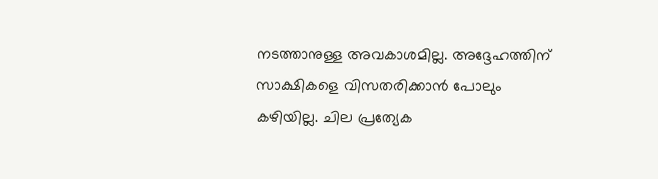നടത്താനുള്ള അവകാശമില്ല. അദ്ദേഹത്തിന് സാക്ഷികളെ വിസതരിക്കാന്‍ പോലും കഴിയില്ല. ചില പ്രത്യേക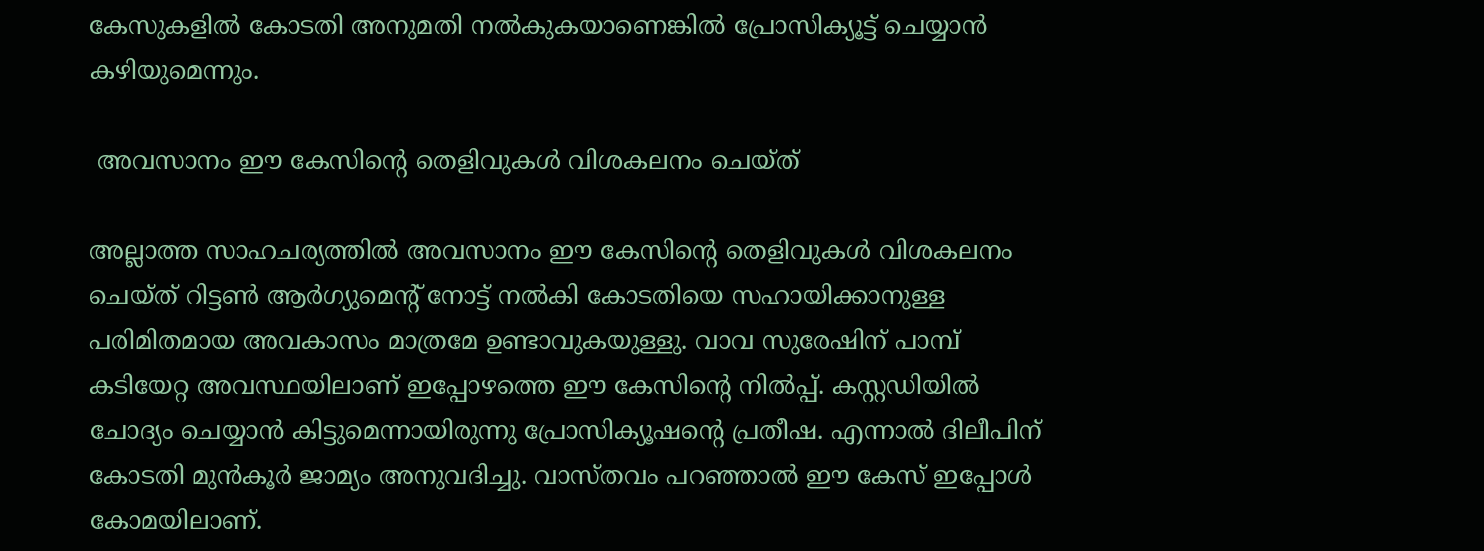കേസുകളില്‍ കോടതി അനുമതി നല്‍കുകയാണെങ്കില്‍ പ്രോസിക്യൂട്ട് ചെയ്യാന്‍ കഴിയുമെന്നും.

 അവസാനം ഈ കേസിന്റെ തെളിവുകള്‍ വിശകലനം ചെയ്ത്

അല്ലാത്ത സാഹചര്യത്തില്‍ അവസാനം ഈ കേസിന്റെ തെളിവുകള്‍ വിശകലനം ചെയ്ത് റിട്ടണ്‍ ആർഗ്യുമെന്റ് നോട്ട് നല്‍കി കോടതിയെ സഹായിക്കാനുള്ള പരിമിതമായ അവകാസം മാത്രമേ ഉണ്ടാവുകയുള്ളു. വാവ സുരേഷിന് പാമ്പ് കടിയേറ്റ അവസ്ഥയിലാണ് ഇപ്പോഴത്തെ ഈ കേസിന്റെ നില്‍പ്പ്. കസ്റ്റഡിയില്‍ ചോദ്യം ചെയ്യാന്‍ കിട്ടുമെന്നായിരുന്നു പ്രോസിക്യൂഷന്റെ പ്രതീഷ. എന്നാല്‍ ദിലീപിന് കോടതി മുന്‍കൂർ ജാമ്യം അനുവദിച്ചു. വാസ്തവം പറഞ്ഞാല്‍ ഈ കേസ് ഇപ്പോള്‍ കോമയിലാണ്.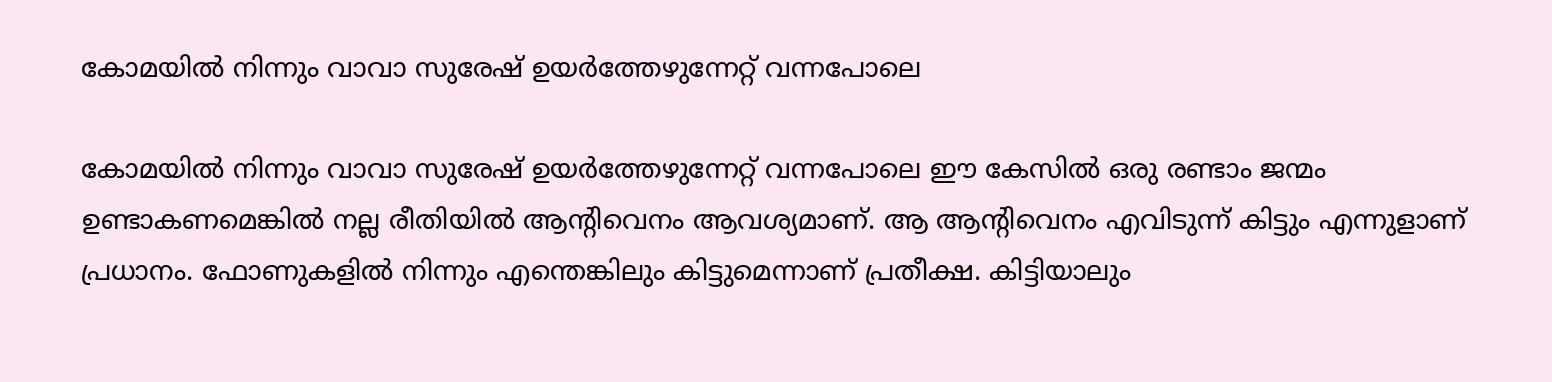കോമയില്‍ നിന്നും വാവാ സുരേഷ് ഉയർത്തേഴുന്നേറ്റ് വന്നപോലെ

കോമയില്‍ നിന്നും വാവാ സുരേഷ് ഉയർത്തേഴുന്നേറ്റ് വന്നപോലെ ഈ കേസില്‍ ഒരു രണ്ടാം ജന്മം ഉണ്ടാകണമെങ്കില്‍ നല്ല രീതിയില്‍ ആന്റിവെനം ആവശ്യമാണ്. ആ ആന്റിവെനം എവിടുന്ന് കിട്ടും എന്നുളാണ് പ്രധാനം. ഫോണുകളില്‍ നിന്നും എന്തെങ്കിലും കിട്ടുമെന്നാണ് പ്രതീക്ഷ. കിട്ടിയാലും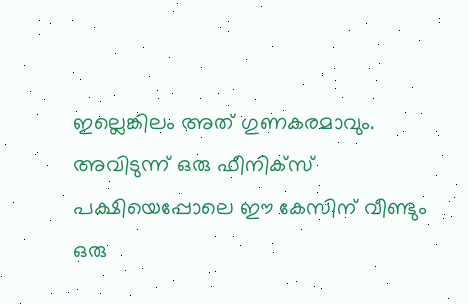ഇല്ലെങ്കിലം അത് ഗുണകരമാവും. അവിടുന്ന് ഒരു ഫീനിക്സ് പക്ഷിയെപ്പോലെ ഈ കേസിന് വീണ്ടും ഒരു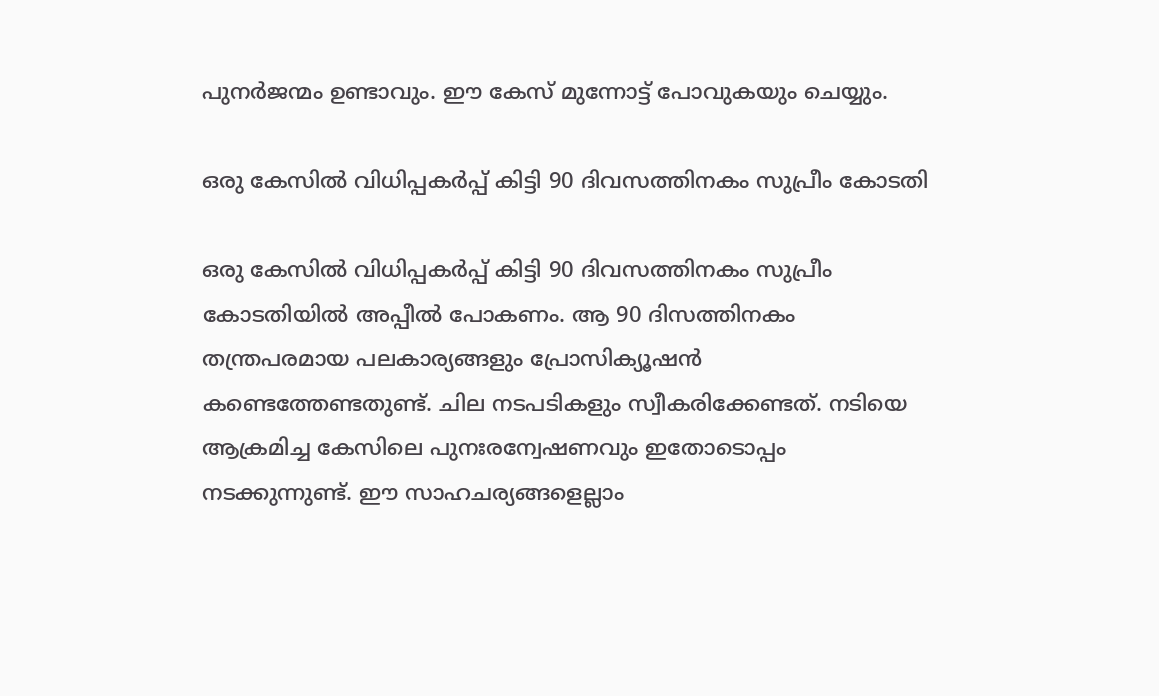പുനർജന്മം ഉണ്ടാവും. ഈ കേസ് മുന്നോട്ട് പോവുകയും ചെയ്യും.

ഒരു കേസില്‍ വിധിപ്പകർപ്പ് കിട്ടി 90 ദിവസത്തിനകം സുപ്രീം കോടതി

ഒരു കേസില്‍ വിധിപ്പകർപ്പ് കിട്ടി 90 ദിവസത്തിനകം സുപ്രീം കോടതിയില്‍ അപ്പീല്‍ പോകണം. ആ 90 ദിസത്തിനകം തന്ത്രപരമായ പലകാര്യങ്ങളും പ്രോസിക്യൂഷന്‍ കണ്ടെത്തേണ്ടതുണ്ട്. ചില നടപടികളും സ്വീകരിക്കേണ്ടത്. നടിയെ ആക്രമിച്ച കേസിലെ പുനഃരന്വേഷണവും ഇതോടൊപ്പം നടക്കുന്നുണ്ട്. ഈ സാഹചര്യങ്ങളെല്ലാം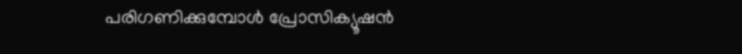പരിഗണിക്കുമ്പോള്‍ പ്രോസിക്യൂഷന്‍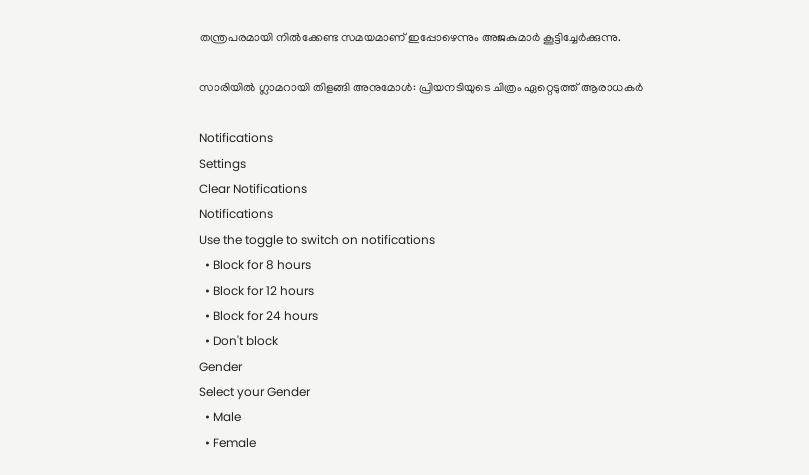തന്ത്രപരമായി നില്‍ക്കേണ്ട സമയമാണ് ഇപ്പോഴെന്നും അജകുമാർ കൂട്ടിച്ചേർക്കുന്നു.

സാരിയില്‍ ഗ്ലാമറായി തിളങ്ങി അനുമോള്‍: പ്രിയനടിയുടെ ചിത്രം ഏറ്റെടുത്ത് ആരാധകർ

Notifications
Settings
Clear Notifications
Notifications
Use the toggle to switch on notifications
  • Block for 8 hours
  • Block for 12 hours
  • Block for 24 hours
  • Don't block
Gender
Select your Gender
  • Male
  • Female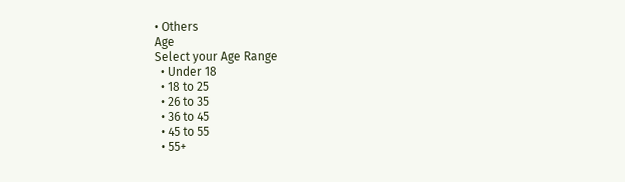• Others
Age
Select your Age Range
  • Under 18
  • 18 to 25
  • 26 to 35
  • 36 to 45
  • 45 to 55
  • 55+